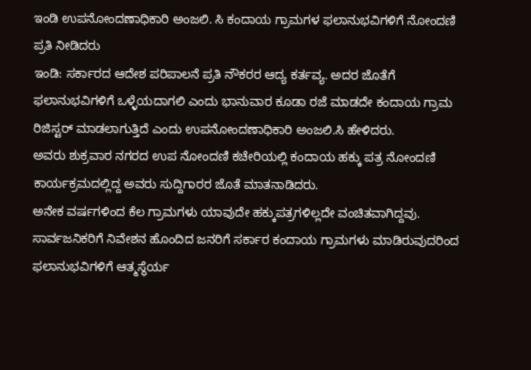ಇಂಡಿ ಉಪನೋಂದಣಾಧಿಕಾರಿ ಅಂಜಲಿ. ಸಿ ಕಂದಾಯ ಗ್ರಾಮಗಳ ಫಲಾನುಭವಿಗಳಿಗೆ ನೋಂದಣಿ ಪ್ರತಿ ನೀಡಿದರು
ಇಂಡಿ: ಸರ್ಕಾರದ ಆದೇಶ ಪರಿಪಾಲನೆ ಪ್ರತಿ ನೌಕರರ ಆದ್ಯ ಕರ್ತವ್ಯ. ಅದರ ಜೊತೆಗೆ ಫಲಾನುಭವಿಗಳಿಗೆ ಒಳ್ಳೆಯದಾಗಲಿ ಎಂದು ಭಾನುವಾರ ಕೂಡಾ ರಜೆ ಮಾಡದೇ ಕಂದಾಯ ಗ್ರಾಮ ರಿಜಿಸ್ಟರ್ ಮಾಡಲಾಗುತ್ತಿದೆ ಎಂದು ಉಪನೋಂದಣಾಧಿಕಾರಿ ಅಂಜಲಿ.ಸಿ ಹೇಳಿದರು.
ಅವರು ಶುಕ್ರವಾರ ನಗರದ ಉಪ ನೋಂದಣಿ ಕಚೇರಿಯಲ್ಲಿ ಕಂದಾಯ ಹಕ್ಕು ಪತ್ರ ನೋಂದಣಿ ಕಾರ್ಯಕ್ರಮದಲ್ಲಿದ್ದ ಅವರು ಸುದ್ದಿಗಾರರ ಜೊತೆ ಮಾತನಾಡಿದರು.
ಅನೇಕ ವರ್ಷಗಳಿಂದ ಕೆಲ ಗ್ರಾಮಗಳು ಯಾವುದೇ ಹಕ್ಕುಪತ್ರಗಳಿಲ್ಲದೇ ವಂಚಿತವಾಗಿದ್ದವು. ಸಾರ್ವಜನಿಕರಿಗೆ ನಿವೇಶನ ಹೊಂದಿದ ಜನರಿಗೆ ಸರ್ಕಾರ ಕಂದಾಯ ಗ್ರಾಮಗಳು ಮಾಡಿರುವುದರಿಂದ ಫಲಾನುಭವಿಗಳಿಗೆ ಆತ್ಮಸ್ಥೆರ್ಯ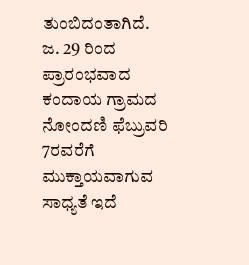ತುಂಬಿದಂತಾಗಿದೆ. ಜ. 29 ರಿಂದ ಪ್ರಾರಂಭವಾದ ಕಂದಾಯ ಗ್ರಾಮದ ನೋಂದಣಿ ಫೆಬ್ರುವರಿ 7ರವರೆಗೆ ಮುಕ್ತಾಯವಾಗುವ ಸಾಧ್ಯತೆ ಇದೆ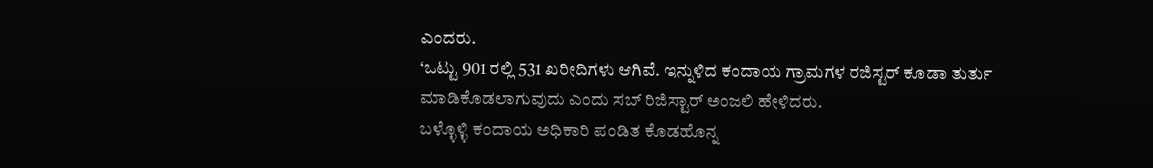ಎಂದರು.
‘ಒಟ್ಟು 901 ರಲ್ಲಿ 531 ಖರೀದಿಗಳು ಆಗಿವೆ. ಇನ್ನುಳಿದ ಕಂದಾಯ ಗ್ರಾಮಗಳ ರಜಿಸ್ಟರ್ ಕೂಡಾ ತುರ್ತು ಮಾಡಿಕೊಡಲಾಗುವುದು ಎಂದು ಸಬ್ ರಿಜಿಸ್ಟಾರ್ ಅಂಜಲಿ ಹೇಳಿದರು.
ಬಳ್ಳೊಳ್ಳಿ ಕಂದಾಯ ಅಧಿಕಾರಿ ಪಂಡಿತ ಕೊಡಹೊನ್ನ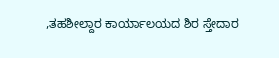,ತಹಶೀಲ್ದಾರ ಕಾರ್ಯಾಲಯದ ಶಿರ ಸ್ತೇದಾರ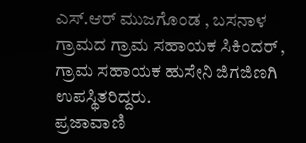ಎಸ್.ಆರ್ ಮುಜಗೊಂಡ , ಬಸನಾಳ ಗ್ರಾಮದ ಗ್ರಾಮ ಸಹಾಯಕ ಸಿಕಿಂದರ್ , ಗ್ರಾಮ ಸಹಾಯಕ ಹುಸೇನಿ ಜಿಗಜಿಣಗಿ ಉಪಸ್ಥಿತರಿದ್ದರು.
ಪ್ರಜಾವಾಣಿ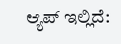ಆ್ಯಪ್ ಇಲ್ಲಿದೆ: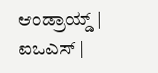ಆಂಡ್ರಾಯ್ಡ್ | ಐಒಎಸ್ |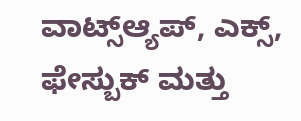ವಾಟ್ಸ್ಆ್ಯಪ್, ಎಕ್ಸ್, ಫೇಸ್ಬುಕ್ ಮತ್ತು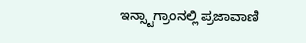ಇನ್ಸ್ಟಾಗ್ರಾಂನಲ್ಲಿ ಪ್ರಜಾವಾಣಿ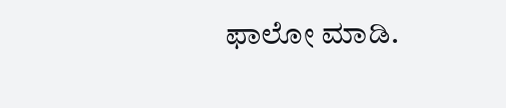ಫಾಲೋ ಮಾಡಿ.